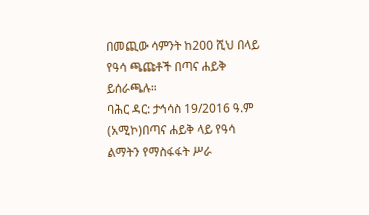በመጪው ሳምንት ከ200 ሺህ በላይ የዓሳ ጫጩቶች በጣና ሐይቅ ይሰራጫሉ።
ባሕር ዳር: ታኅሳስ 19/2016 ዓ.ም (አሚኮ)በጣና ሐይቅ ላይ የዓሳ ልማትን የማስፋፋት ሥራ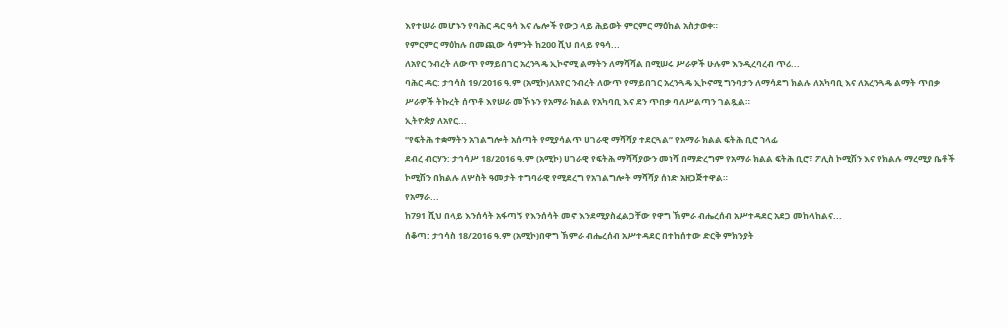እየተሠራ መሆኑን የባሕር ዳር ዓሳ እና ሌሎች የውኃ ላይ ሕይወት ምርምር ማዕከል አስታወቀ።
የምርምር ማዕከሉ በመጪው ሳምንት ከ200 ሺህ በላይ የዓሳ...
ለአየር ንብረት ለውጥ የማይበገር አረንጓዴ ኢኮኖሚ ልማትን ለማሻሻል በሚሠሩ ሥራዎች ሁሉም እንዲረባረብ ጥሪ...
ባሕር ዳር: ታኅሳስ 19/2016 ዓ.ም (አሚኮ)ለአየር ንብረት ለውጥ የማይበገር አረንጓዴ ኢኮኖሚ ግንባታን ለማሳደግ ክልሉ ለአካባቢ እና ለአረንጓዴ ልማት ጥበቃ ሥራዎች ትኩረት ሰጥቶ እየሠራ መኾኑን የአማራ ክልል የአካባቢ እና ደን ጥበቃ ባለሥልጣን ገልጿል።
ኢትዮጵያ ለአየር...
“የፍትሕ ተቋማትን አገልግሎት አሰጣት የሚያሳልጥ ሀገራዊ ማሻሻያ ተደርጓል” የአማራ ክልል ፍትሕ ቢሮ ኀላፊ
ደብረ ብርሃን: ታኅሳሥ 18/2016 ዓ.ም (አሚኮ) ሀገራዊ የፍትሕ ማሻሻያውን መነሻ በማድረግም የአማራ ክልል ፍትሕ ቢሮ፣ ፖሊስ ኮሚሽን እና የክልሉ ማረሚያ ቤቶች ኮሚሽን በክልሉ ለሦስት ዓመታት ተግባራዊ የሚደረግ የአገልግሎት ማሻሻያ ሰነድ አዘጋጅተዋል።
የአማራ...
ከ791 ሺህ በላይ እንሰሳት አፋጣኝ የእንሰሳት መኖ እንደሚያስፈልጋቸው የዋግ ኽምራ ብሔረሰብ አሥተዳደር አደጋ መከላከልና...
ሰቆጣ: ታኅሳስ 18/2016 ዓ.ም (አሚኮ)በዋግ ኽምራ ብሔረሰብ አሥተዳደር በተከሰተው ድርቅ ምክንያት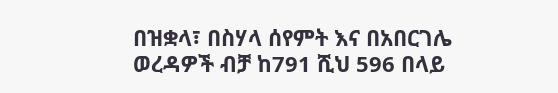በዝቋላ፣ በስሃላ ሰየምት እና በአበርገሌ ወረዳዎች ብቻ ከ791 ሺህ 596 በላይ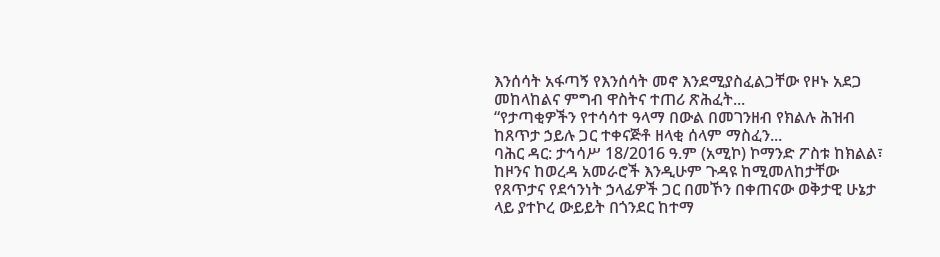እንሰሳት አፋጣኝ የእንሰሳት መኖ እንደሚያስፈልጋቸው የዞኑ አደጋ መከላከልና ምግብ ዋስትና ተጠሪ ጽሕፈት...
“የታጣቂዎችን የተሳሳተ ዓላማ በውል በመገንዘብ የክልሉ ሕዝብ ከጸጥታ ኃይሉ ጋር ተቀናጅቶ ዘላቂ ሰላም ማስፈን...
ባሕር ዳር: ታኅሳሥ 18/2016 ዓ.ም (አሚኮ) ኮማንድ ፖስቱ ከክልል፣ ከዞንና ከወረዳ አመራሮች እንዲሁም ጉዳዩ ከሚመለከታቸው የጸጥታና የደኅንነት ኃላፊዎች ጋር በመኾን በቀጠናው ወቅታዊ ሁኔታ ላይ ያተኮረ ውይይት በጎንደር ከተማ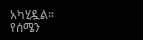አካሂዷል። የሰሜን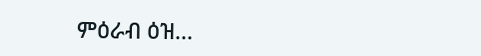ምዕራብ ዕዝ...